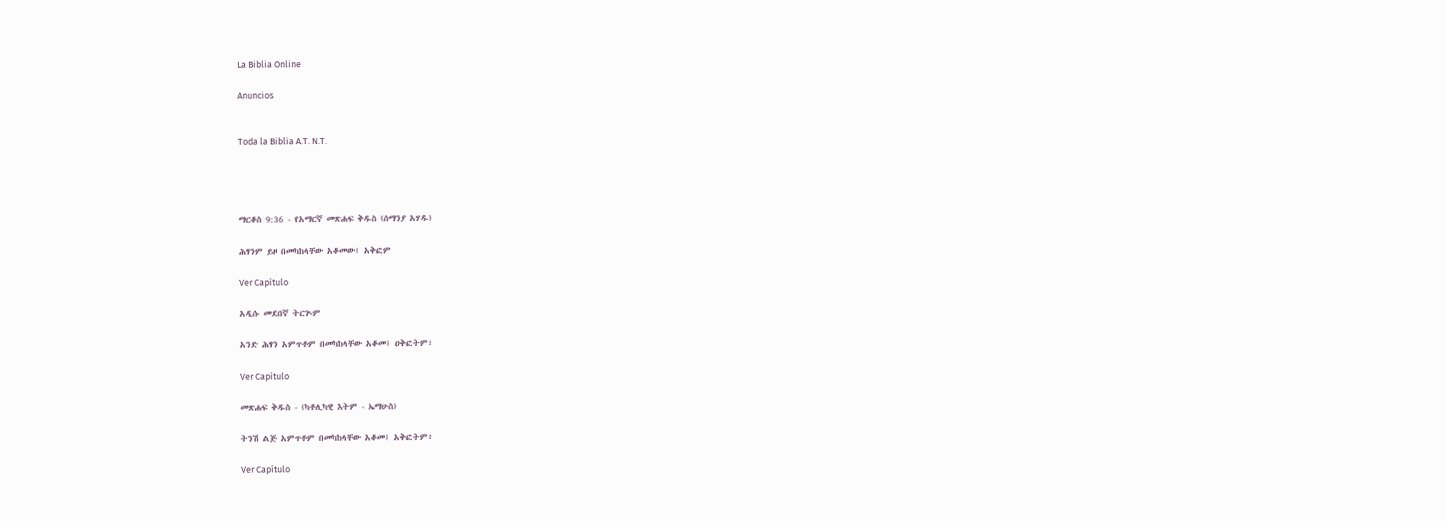La Biblia Online

Anuncios


Toda la Biblia A.T. N.T.




ማርቆስ 9:36 - የአማርኛ መጽሐፍ ቅዱስ (ሰማንያ አሃዱ)

ሕፃንም ይዞ በመካከላቸው አቆመው፤ አቅፎም

Ver Capítulo

አዲሱ መደበኛ ትርጒም

አንድ ሕፃን አምጥቶም በመካከላቸው አቆመ፤ ዐቅፎትም፣

Ver Capítulo

መጽሐፍ ቅዱስ - (ካቶሊካዊ እትም - ኤማሁስ)

ትንሽ ልጅ አምጥቶም በመካከላቸው አቆመ፤ አቅፎትም፥

Ver Capítulo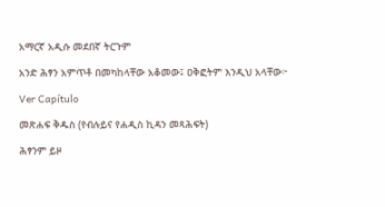አማርኛ አዲሱ መደበኛ ትርጉም

አንድ ሕፃን አምጥቶ በመካከላቸው አቆመው፤ ዐቅፎትም እንዲህ አላቸው፦

Ver Capítulo

መጽሐፍ ቅዱስ (የብሉይና የሐዲስ ኪዳን መጻሕፍት)

ሕፃንም ይዞ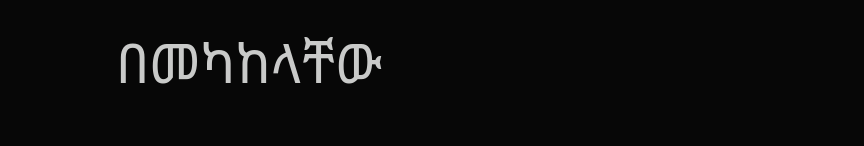በመካከላቸው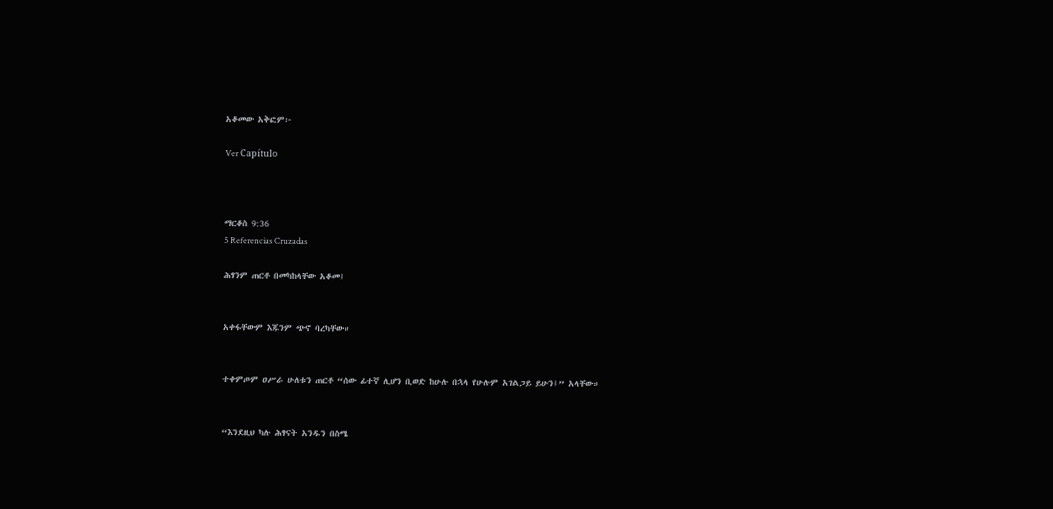አቆመው አቅፎም፦

Ver Capítulo



ማርቆስ 9:36
5 Referencias Cruzadas

ሕፃንም ጠርቶ በመካከላቸው አቆመ፤


አቀፋቸውም እጁንም ጭኖ ባረካቸው።


ተቀምጦም ዐሥራ ሁለቱን ጠርቶ “ሰው ፊተኛ ሊሆን ቢወድ ከሁሉ በኋላ የሁሉም አገልጋይ ይሁን፤” አላቸው።


“እንደዚህ ካሉ ሕፃናት አንዱን በስሜ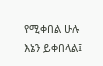የሚቀበል ሁሉ እኔን ይቀበላል፤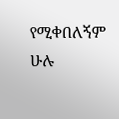የሚቀበለኝም ሁሉ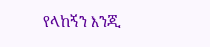የላከኝን እንጂ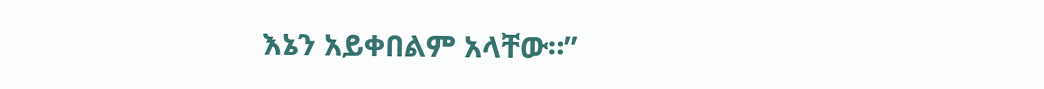እኔን አይቀበልም አላቸው።”